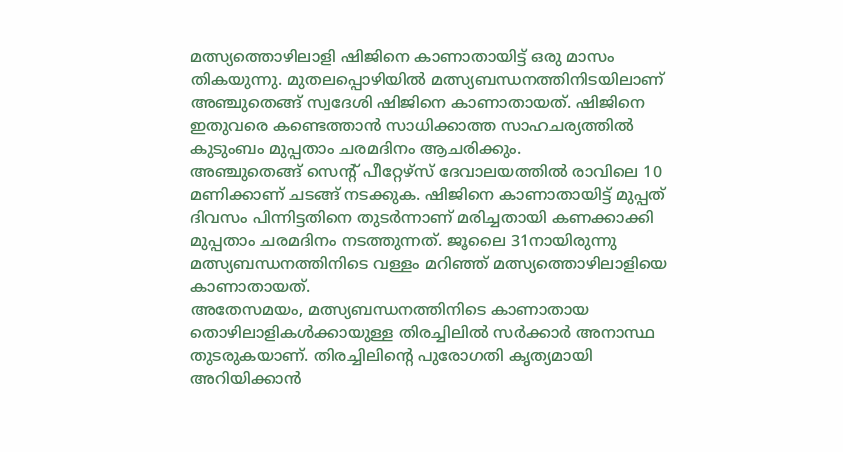മത്സ്യത്തൊഴിലാളി ഷിജിനെ കാണാതായിട്ട് ഒരു മാസം തികയുന്നു. മുതലപ്പൊഴിയിൽ മത്സ്യബന്ധനത്തിനിടയിലാണ് അഞ്ചുതെങ്ങ് സ്വദേശി ഷിജിനെ കാണാതായത്. ഷിജിനെ ഇതുവരെ കണ്ടെത്താൻ സാധിക്കാത്ത സാഹചര്യത്തിൽ കുടുംബം മുപ്പതാം ചരമദിനം ആചരിക്കും.
അഞ്ചുതെങ്ങ് സെന്റ് പീറ്റേഴ്സ് ദേവാലയത്തിൽ രാവിലെ 10 മണിക്കാണ് ചടങ്ങ് നടക്കുക. ഷിജിനെ കാണാതായിട്ട് മുപ്പത് ദിവസം പിന്നിട്ടതിനെ തുടർന്നാണ് മരിച്ചതായി കണക്കാക്കി മുപ്പതാം ചരമദിനം നടത്തുന്നത്. ജൂലൈ 31നായിരുന്നു മത്സ്യബന്ധനത്തിനിടെ വള്ളം മറിഞ്ഞ് മത്സ്യത്തൊഴിലാളിയെ കാണാതായത്.
അതേസമയം, മത്സ്യബന്ധനത്തിനിടെ കാണാതായ തൊഴിലാളികൾക്കായുള്ള തിരച്ചിലിൽ സർക്കാർ അനാസ്ഥ തുടരുകയാണ്. തിരച്ചിലിന്റെ പുരോഗതി കൃത്യമായി അറിയിക്കാൻ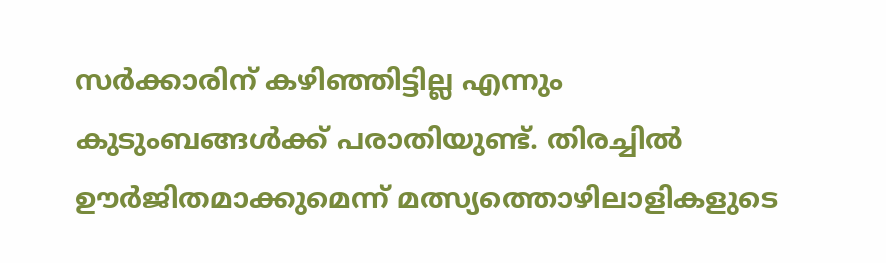സർക്കാരിന് കഴിഞ്ഞിട്ടില്ല എന്നും കുടുംബങ്ങൾക്ക് പരാതിയുണ്ട്. തിരച്ചിൽ ഊർജിതമാക്കുമെന്ന് മത്സ്യത്തൊഴിലാളികളുടെ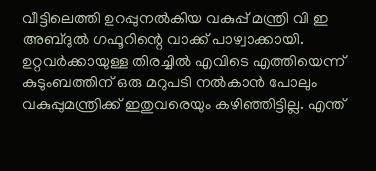വീട്ടിലെത്തി ഉറപ്പുനൽകിയ വകുപ്പ് മന്ത്രി വി ഇ അബ്ദുൽ ഗഫൂറിന്റെ വാക്ക് പാഴ്വാക്കായി. ഉറ്റവർക്കായുള്ള തിരച്ചിൽ എവിടെ എത്തിയെന്ന് കുടുംബത്തിന് ഒരു മറുപടി നൽകാൻ പോലും വകുപ്പുമന്ത്രിക്ക് ഇതുവരെയും കഴിഞ്ഞിട്ടില്ല. എന്ത്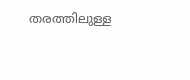തരത്തിലുള്ള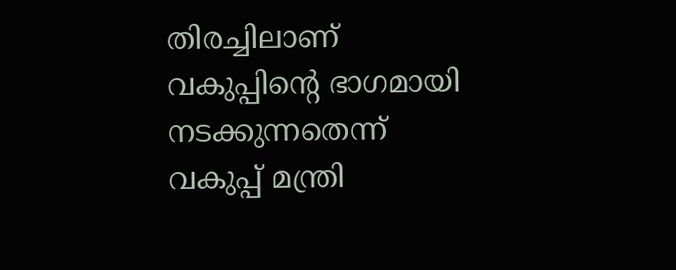തിരച്ചിലാണ് വകുപ്പിന്റെ ഭാഗമായി നടക്കുന്നതെന്ന് വകുപ്പ് മന്ത്രി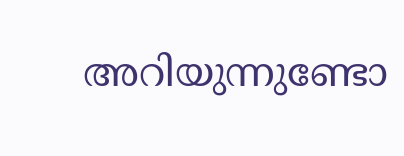അറിയുന്നുണ്ടോ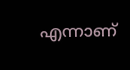എന്നാണ്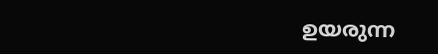ഉയരുന്ന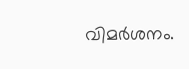വിമർശനം.